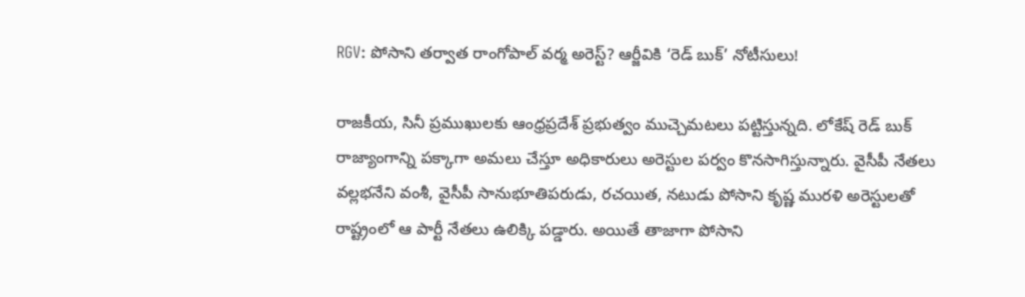RGV: పోసాని తర్వాత రాంగోపాల్ వర్మ అరెస్ట్? ఆర్జీవికి ‘రెడ్ బుక్’ నోటీసులు!

రాజకీయ, సినీ ప్రముఖులకు ఆంధ్రప్రదేశ్‌ ప్రభుత్వం ముచ్చెమటలు పట్టిస్తున్నది. లోకేష్ రెడ్ బుక్ రాజ్యాంగాన్ని పక్కాగా అమలు చేస్తూ అధికారులు అరెస్టుల పర్వం కొనసాగిస్తున్నారు. వైసీపీ నేతలు వల్లభనేని వంశీ, వైసీపీ సానుభూతిపరుడు, రచయిత, నటుడు పోసాని కృష్ణ మురళి అరెస్టులతో రాష్ట్రంలో ఆ పార్టీ నేతలు ఉలిక్కి పడ్డారు. అయితే తాజాగా పోసాని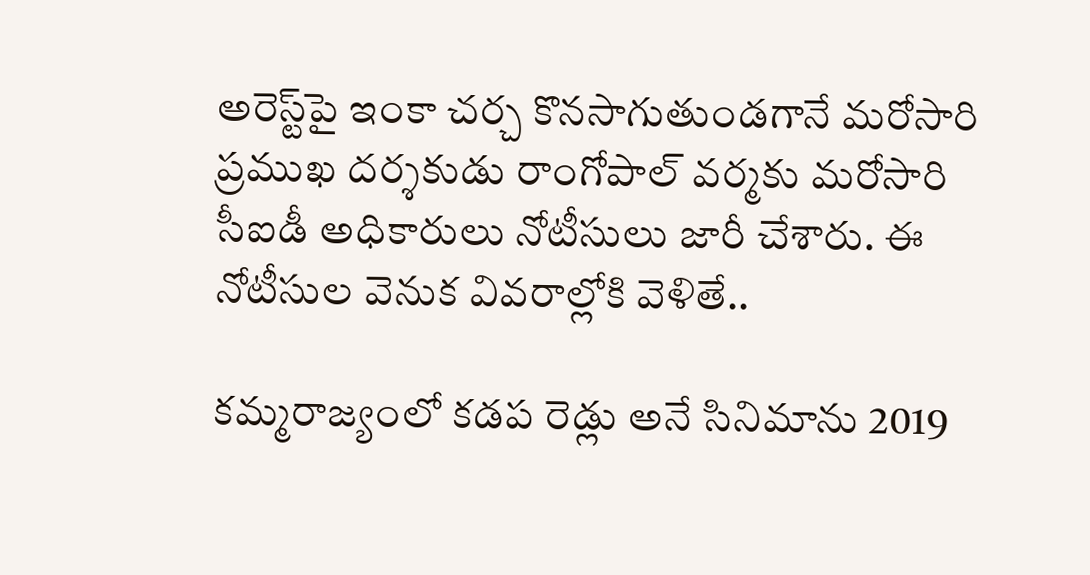అరెస్ట్‌పై ఇంకా చర్చ కొనసాగుతుండగానే మరోసారి ప్రముఖ దర్శకుడు రాంగోపాల్ వర్మకు మరోసారి సీఐడీ అధికారులు నోటీసులు జారీ చేశారు. ఈ నోటీసుల వెనుక వివరాల్లోకి వెళితే..

కమ్మరాజ్యంలో కడప రెడ్లు అనే సినిమాను 2019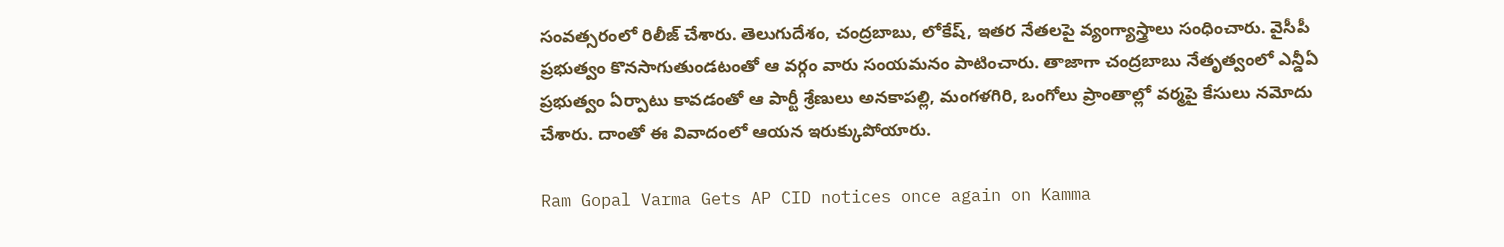సంవత్సరంలో రిలీజ్ చేశారు. తెలుగుదేశం, చంద్రబాబు, లోకేష్, ఇతర నేతలపై వ్యంగ్యాస్త్రాలు సంధించారు. వైసీపీ ప్రభుత్వం కొనసాగుతుండటంతో ఆ వర్గం వారు సంయమనం పాటించారు. తాజాగా చంద్రబాబు నేతృత్వంలో ఎన్డీఏ ప్రభుత్వం ఏర్పాటు కావడంతో ఆ పార్టీ శ్రేణులు అనకాపల్లి, మంగళగిరి, ఒంగోలు ప్రాంతాల్లో వర్మపై కేసులు నమోదు చేశారు. దాంతో ఈ వివాదంలో ఆయన ఇరుక్కుపోయారు.

Ram Gopal Varma Gets AP CID notices once again on Kamma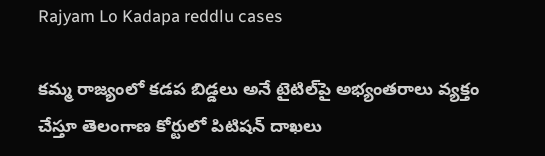Rajyam Lo Kadapa reddlu cases

కమ్మ రాజ్యంలో కడప బిడ్డలు అనే టైటిల్‌పై అభ్యంతరాలు వ్యక్తం చేస్తూ తెలంగాణ కోర్టులో పిటిషన్ దాఖలు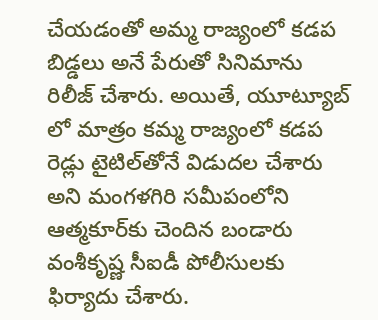చేయడంతో అమ్మ రాజ్యంలో కడప బిడ్డలు అనే పేరుతో సినిమాను రిలీజ్ చేశారు. అయితే, యూట్యూబ్ లో మాత్రం కమ్మ రాజ్యంలో కడప రెడ్లు టైటిల్‌తోనే విడుదల చేశారు అని మంగళగిరి సమీపంలోని ఆత్మకూర్‌కు చెందిన బండారు వంశీకృష్ణ సీఐడీ పోలీసులకు ఫిర్యాదు చేశారు.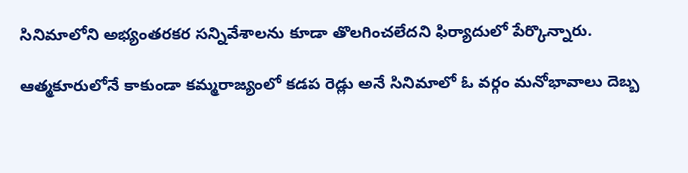సినిమాలోని అభ్యంతరకర సన్నివేశాలను కూడా తొలగించలేదని ఫిర్యాదులో పేర్కొన్నారు.

ఆత్మకూరులోనే కాకుండా కమ్మరాజ్యంలో కడప రెడ్లు అనే సినిమాలో ఓ వర్గం మనోభావాలు దెబ్బ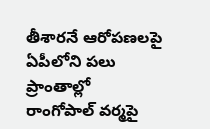తీశారనే ఆరోపణలపై ఏపీలోని పలు ప్రాంతాల్లో రాంగోపాల్ వర్మపై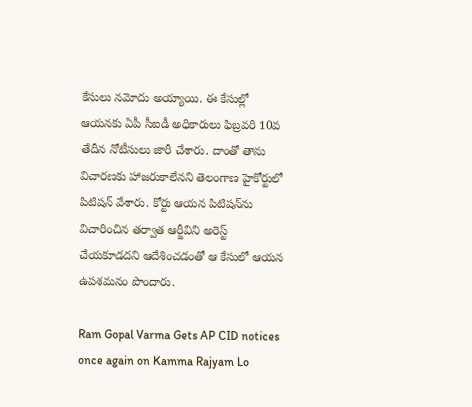కేసులు నమోదు అయ్యాయి. ఈ కేసుల్లో ఆయనకు ఏపీ సీఐడీ అధికారులు ఫిబ్రవరి 10వ తేదీన నోటీసులు జారీ చేశారు. దాంతో తాను విచారణకు హాజరుకాలేనని తెలంగాణ హైకోర్టులో పిటిషన్ వేశారు. కోర్టు ఆయన పిటిషన్‌ను విచారించిన తర్వాత ఆర్జీవిని అరెస్ట్ చేయకూడదని ఆదేశించడంతో ఆ కేసులో ఆయన ఉపశమనం పొందారు.

Ram Gopal Varma Gets AP CID notices once again on Kamma Rajyam Lo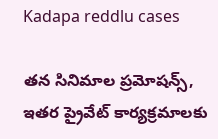Kadapa reddlu cases

తన సినిమాల ప్రమోషన్స్, ఇతర ప్రైవేట్ కార్యక్రమాలకు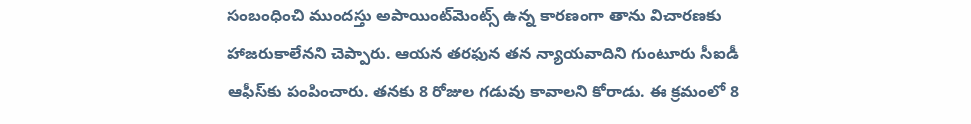సంబంధించి ముందస్తు అపాయింట్‌మెంట్స్ ఉన్న కారణంగా తాను విచారణకు హాజరుకాలేనని చెప్పారు. ఆయన తరఫున తన న్యాయవాదిని గుంటూరు సీఐడీ ఆఫీస్‌కు పంపించారు. తనకు 8 రోజుల గడువు కావాలని కోరాడు. ఈ క్రమంలో 8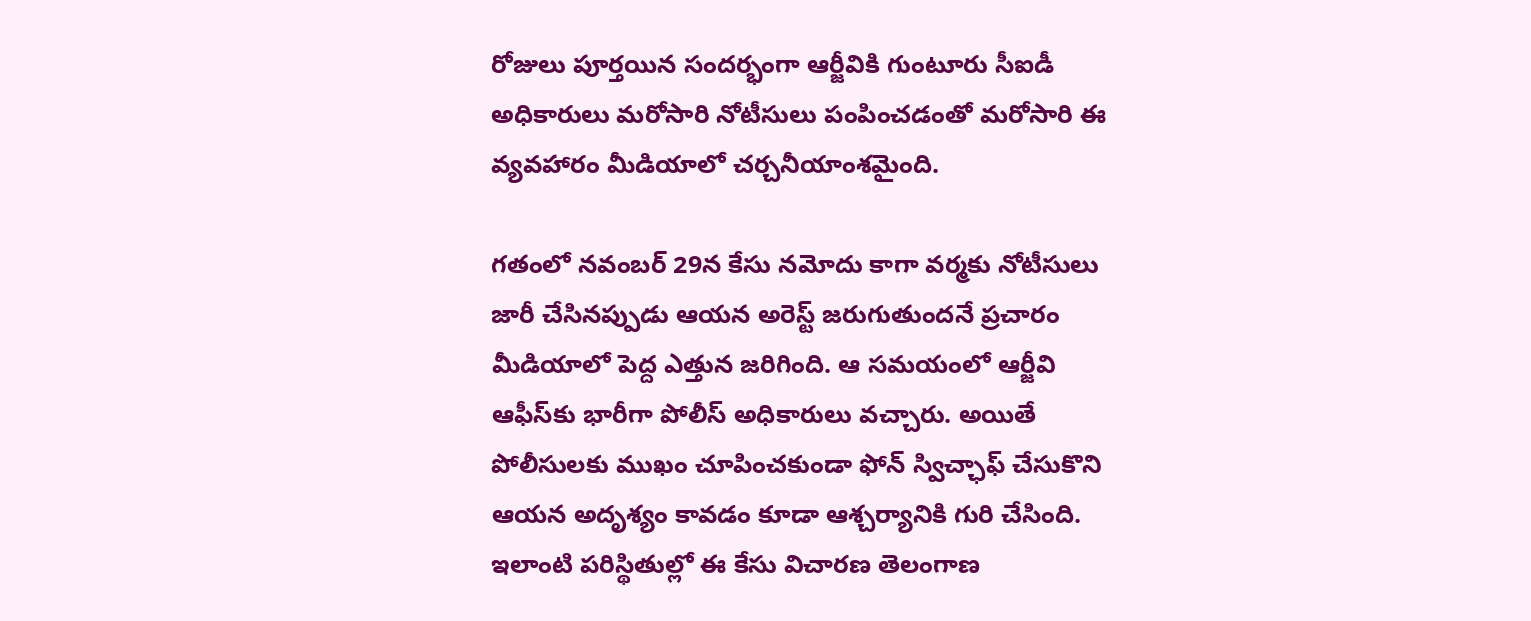రోజులు పూర్తయిన సందర్భంగా ఆర్జీవికి గుంటూరు సీఐడీ అధికారులు మరోసారి నోటీసులు పంపించడంతో మరోసారి ఈ వ్యవహారం మీడియాలో చర్చనీయాంశమైంది.

గతంలో నవంబర్ 29న కేసు నమోదు కాగా వర్మకు నోటీసులు జారీ చేసినప్పుడు ఆయన అరెస్ట్ జరుగుతుందనే ప్రచారం మీడియాలో పెద్ద ఎత్తున జరిగింది. ఆ సమయంలో ఆర్జీవి ఆఫీస్‌కు భారీగా పోలీస్ అధికారులు వచ్చారు. అయితే పోలీసులకు ముఖం చూపించకుండా ఫోన్ స్విచ్ఛాఫ్ చేసుకొని ఆయన అదృశ్యం కావడం కూడా ఆశ్చర్యానికి గురి చేసింది. ఇలాంటి పరిస్థితుల్లో ఈ కేసు విచారణ తెలంగాణ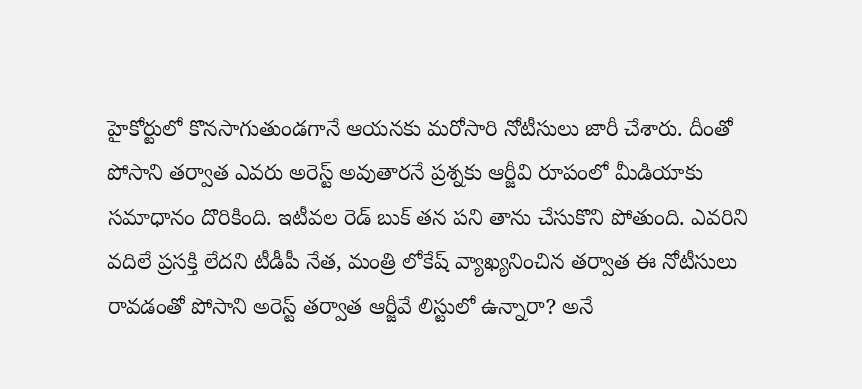హైకోర్టులో కొనసాగుతుండగానే ఆయనకు మరోసారి నోటీసులు జారీ చేశారు. దీంతో పోసాని తర్వాత ఎవరు అరెస్ట్ అవుతారనే ప్రశ్నకు ఆర్జీవి రూపంలో మీడియాకు సమాధానం దొరికింది. ఇటీవల రెడ్ బుక్ తన పని తాను చేసుకొని పోతుంది. ఎవరిని వదిలే ప్రసక్తి లేదని టీడీపీ నేత, మంత్రి లోకేష్ వ్యాఖ్యనించిన తర్వాత ఈ నోటీసులు రావడంతో పోసాని అరెస్ట్ తర్వాత ఆర్జీవే లిస్టులో ఉన్నారా? అనే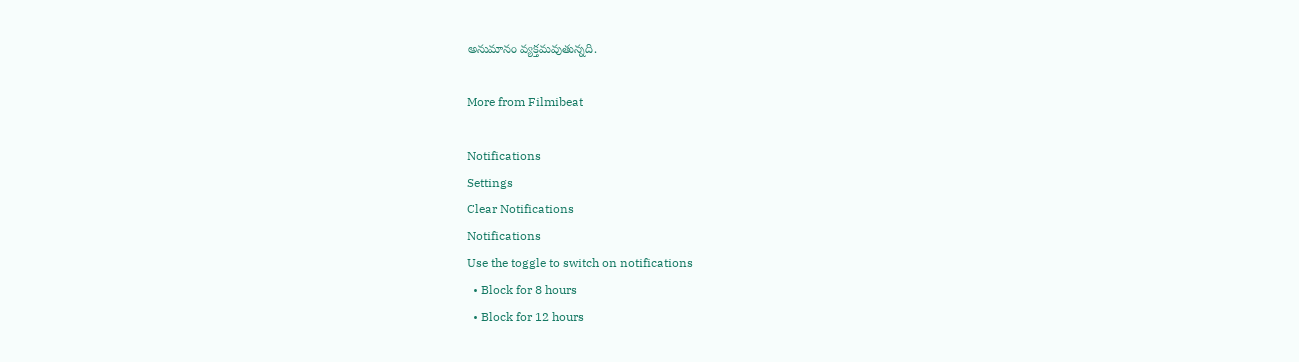అనుమానం వ్యక్తమవుతున్నది.

More from Filmibeat

Notifications
Settings
Clear Notifications
Notifications
Use the toggle to switch on notifications
  • Block for 8 hours
  • Block for 12 hours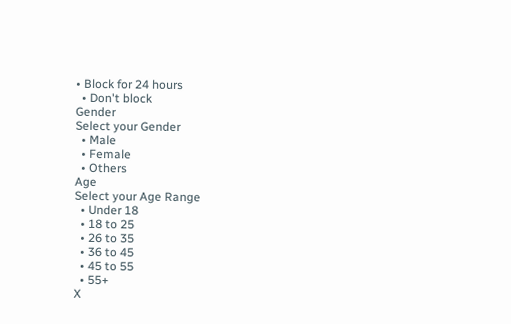• Block for 24 hours
  • Don't block
Gender
Select your Gender
  • Male
  • Female
  • Others
Age
Select your Age Range
  • Under 18
  • 18 to 25
  • 26 to 35
  • 36 to 45
  • 45 to 55
  • 55+
X